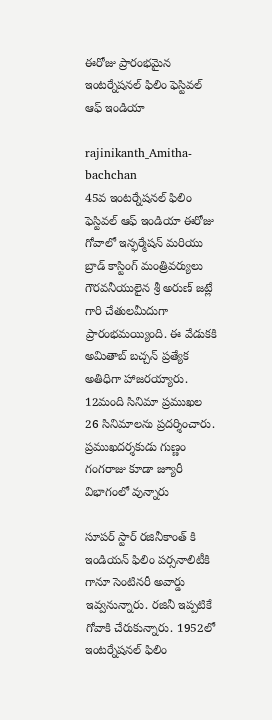ఈరోజు ప్రారంభమైన ఇంటర్నేషనల్ ఫిలిం ఫెస్టివల్ ఆఫ్ ఇండియా

rajinikanth_Amitha-bachchan
45వ ఇంటర్నేషనల్ ఫిలిం ఫెస్టివల్ ఆఫ్ ఇండియా ఈరోజు గోవాలో ఇన్ఫర్మేషన్ మరియు బ్రాడ్ కాస్టింగ్ మంత్రివర్యులు గౌరవనీయులైన శ్రీ అరుణ్ జట్లే గారి చేతులమీదుగా ప్రారంభమయ్యింది. ఈ వేడుకకి అమితాబ్ బచ్చన్ ప్రత్యేక అతిధిగా హాజరయ్యారు. 12మంది సినిమా ప్రముఖల 26 సినిమాలను ప్రదర్శించారు. ప్రముఖదర్శకుడు గుణ్ణం గంగరాజు కూడా జ్యూరీ విభాగంలో వున్నారు

సూపర్ స్టార్ రజినీకాంత్ కి ఇండియన్ ఫిలిం పర్సనాలిటీకి గానూ సెంటినరీ అవార్డు ఇవ్వనున్నారు. రజినీ ఇప్పటికే గోవాకి చేరుకున్నారు. 1952లో ఇంటర్నేషనల్ ఫిలిం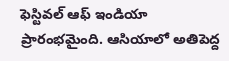ఫెస్టివల్ ఆఫ్ ఇండియా ప్రారంభమైంది. ఆసియాలో అతిపెద్ద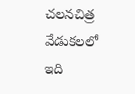చలనచిత్ర వేడుకలలో ఇది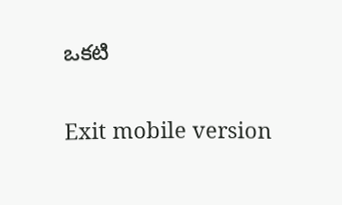ఒకటి

Exit mobile version